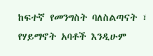ከፍተኛ የመንግስት ባለስልጣናት ፣ የሃይማኖት አባቶች እንዲሁም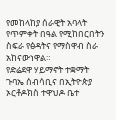የመከላከያ ሰራዊት አባላት የጥምቀት በዓል የሚከበርበትን ስፍራ የፅዳትና የማስዋብ ስራ አከናውነዋል።
የድሬደዋ ሃይማኖት ተቋማት ጉባኤ ሰብሳቢና በኢትዮጵያ ኦርቶዶክስ ተዋህዶ ቤተ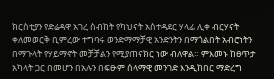ክርስቲያን የድሬዳዋ አገረ ስብከት የካህናት አስተዳደር ሃላፊ ሊቀ ብርሃናት ቀለመወርቅ ቢምረው ተግባሩ ወንድማማቻዊ አንድንትን በማጎልበት አብሮነትን በማጉላት የሃይማኖት መቻቻልን የሚያጠናክር ነው ብለዋል። ምእመኑ ከፀጥታ አካላት ጋር በመሆን በአሉን በፍፁም ሰላማዊ መንገድ እንዲከበር ማድረግ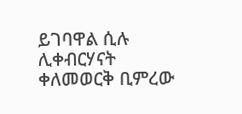ይገባዋል ሲሉ ሊቀብርሃናት ቀለመወርቅ ቢምረው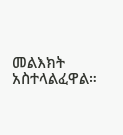መልእክት አስተላልፈዋል።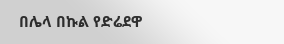በሌላ በኩል የድሬደዋ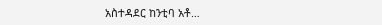አስተዳደር ከንቲባ አቶ…